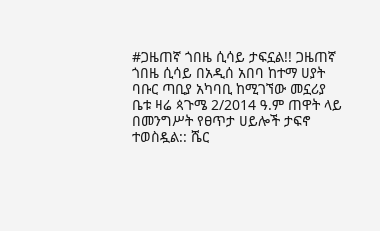#ጋዜጠኛ ጎበዜ ሲሳይ ታፍኗል!! ጋዜጠኛ ጎበዜ ሲሳይ በአዲሰ አበባ ከተማ ሀያት ባቡር ጣቢያ አካባቢ ከሚገኘው መኗሪያ ቤቱ ዛሬ ጳጉሜ 2/2014 ዓ.ም ጠዋት ላይ በመንግሥት የፀጥታ ሀይሎች ታፍኖ ተወስዷል:: ሼር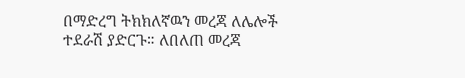በማድረግ ትክክለኛዉን መረጃ ለሌሎች ተደራሽ ያድርጉ። ለበለጠ መረጃ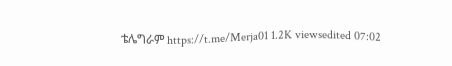ቴሌግራም https://t.me/Merja01 1.2K viewsedited 07:02